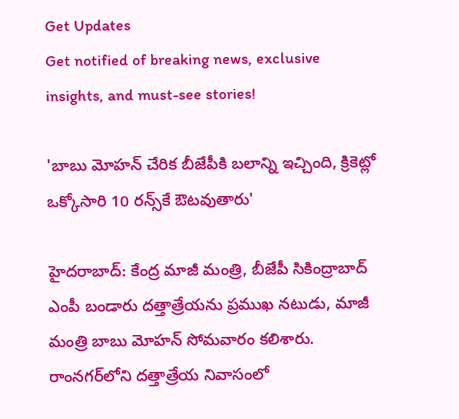Get Updates
Get notified of breaking news, exclusive insights, and must-see stories!

'బాబు మోహన్ చేరిక బీజేపీకి బలాన్ని ఇచ్చింది, క్రికెట్లో ఒక్కోసారి 10 రన్స్‌కే ఔటవుతారు'

హైదరాబాద్: కేంద్ర మాజీ మంత్రి, బీజేపీ సికింద్రాబాద్ ఎంపీ బండారు దత్తాత్రేయను ప్రముఖ నటుడు, మాజీ మంత్రి బాబు మోహన్ సోమవారం కలిశారు. రాంనగర్‌లోని దత్తాత్రేయ నివాసంలో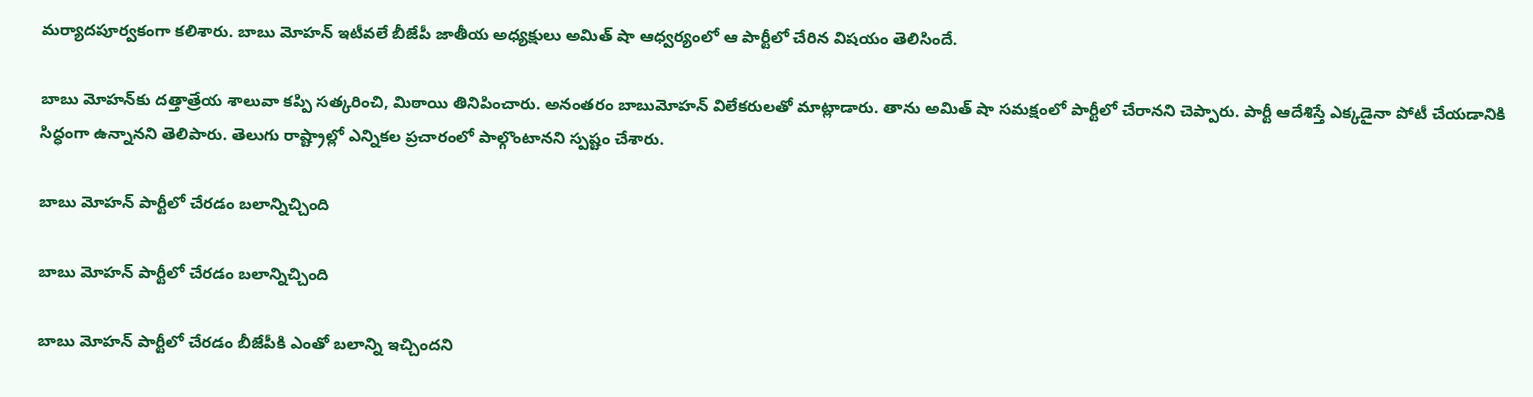మర్యాదపూర్వకంగా కలిశారు. బాబు మోహన్ ఇటీవలే బీజేపీ జాతీయ అధ్యక్షులు అమిత్ షా ఆధ్వర్యంలో ఆ పార్టీలో చేరిన విషయం తెలిసిందే.

బాబు మోహన్‌కు దత్తాత్రేయ శాలువా కప్పి సత్కరించి, మిఠాయి తినిపించారు. అనంతరం బాబుమోహన్‌ విలేకరులతో మాట్లాడారు. తాను అమిత్ షా సమక్షంలో పార్టీలో చేరానని చెప్పారు. పార్టీ ఆదేశిస్తే ఎక్కడైనా పోటీ చేయడానికి సిద్ధంగా ఉన్నానని తెలిపారు. తెలుగు రాష్ట్రాల్లో ఎన్నికల ప్రచారంలో పాల్గొంటానని స్పష్టం చేశారు.

బాబు మోహన్ పార్టీలో చేరడం బలాన్నిచ్చింది

బాబు మోహన్ పార్టీలో చేరడం బలాన్నిచ్చింది

బాబు మోహన్‌ పార్టీలో చేరడం బీజేపీకి ఎంతో బలాన్ని ఇచ్చిందని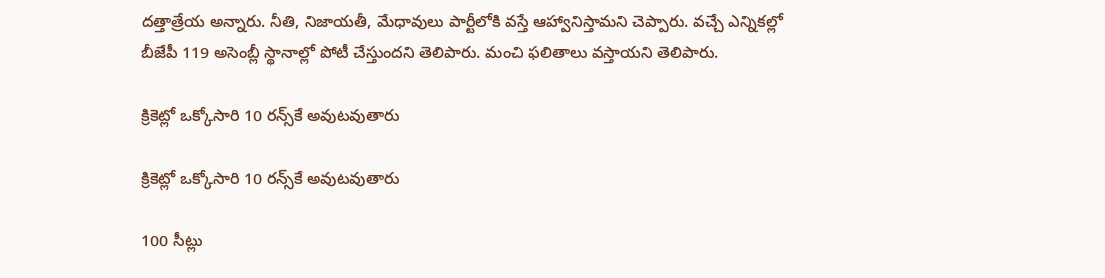దత్తాత్రేయ అన్నారు. నీతి, నిజాయతీ, మేధావులు పార్టీలోకి వస్తే ఆహ్వానిస్తామని చెప్పారు. వచ్చే ఎన్నికల్లో బీజేపీ 119 అసెంబ్లీ స్థానాల్లో పోటీ చేస్తుందని తెలిపారు. మంచి ఫలితాలు వస్తాయని తెలిపారు.

క్రికెట్లో ఒక్కోసారి 10 రన్స్‌కే అవుటవుతారు

క్రికెట్లో ఒక్కోసారి 10 రన్స్‌కే అవుటవుతారు

100 సీట్లు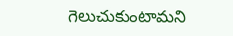గెలుచుకుంటామని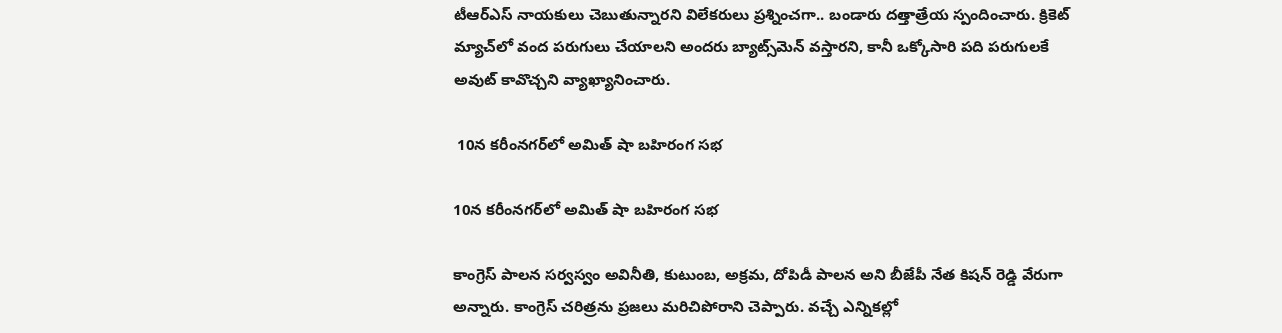టీఆర్ఎస్ నాయకులు చెబుతున్నారని విలేకరులు ప్రశ్నించగా.. బండారు దత్తాత్రేయ స్పందించారు. క్రికెట్‌ మ్యాచ్‌లో వంద పరుగులు చేయాలని అందరు బ్యాట్స్‌మెన్ వస్తారని, కానీ ఒక్కోసారి పది పరుగులకే అవుట్‌ కావొచ్చని వ్యాఖ్యానించారు.

 10న కరీంనగర్‌లో అమిత్ షా బహిరంగ సభ

10న కరీంనగర్‌లో అమిత్ షా బహిరంగ సభ

కాంగ్రెస్‌ పాలన సర్వస్వం అవినీతి, కుటుంబ, అక్రమ, దోపిడీ పాలన అని బీజేపీ నేత కిషన్‌ రెడ్డి వేరుగా అన్నారు. కాంగ్రెస్‌ చరిత్రను ప్రజలు మరిచిపోరాని చెప్పారు. వచ్చే ఎన్నికల్లో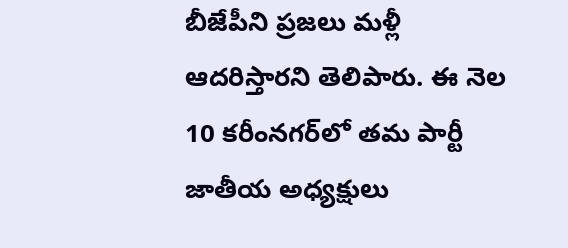బీజేపీని ప్రజలు మళ్లీ ఆదరిస్తారని తెలిపారు. ఈ నెల 10 కరీంనగర్‌లో తమ పార్టీ జాతీయ అధ్యక్షులు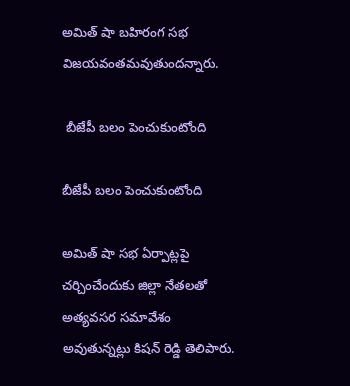అమిత్ షా బహిరంగ సభ విజయవంతమవుతుందన్నారు.

 బీజేపీ బలం పెంచుకుంటోంది

బీజేపీ బలం పెంచుకుంటోంది

అమిత్ షా సభ ఏర్పాట్లపై చర్చించేందుకు జిల్లా నేతలతో అత్యవసర సమావేశం అవుతున్నట్లు కిషన్ రెడ్డి తెలిపారు.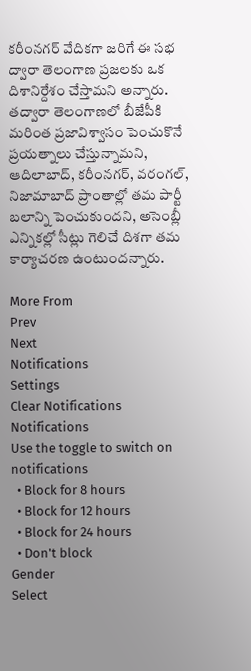కరీంనగర్‌ వేదికగా జరిగే ఈ సభ ద్వారా తెలంగాణ ప్రజలకు ఒక దిశానిర్దేశం చేస్తామని అన్నారు. తద్వారా తెలంగాణలో బీజేపీకి మరింత ప్రజావిశ్వాసం పెంచుకొనే ప్రయత్నాలు చేస్తున్నామని, ఆదిలాబాద్‌, కరీంనగర్‌, వరంగల్‌, నిజామాబాద్‌ ప్రాంతాల్లో తమ పార్టీ బలాన్ని పెంచుకుందని, అసెంబ్లీ ఎన్నికల్లో సీట్లు గెలిచే దిశగా తమ కార్యాచరణ ఉంటుందన్నారు.

More From
Prev
Next
Notifications
Settings
Clear Notifications
Notifications
Use the toggle to switch on notifications
  • Block for 8 hours
  • Block for 12 hours
  • Block for 24 hours
  • Don't block
Gender
Select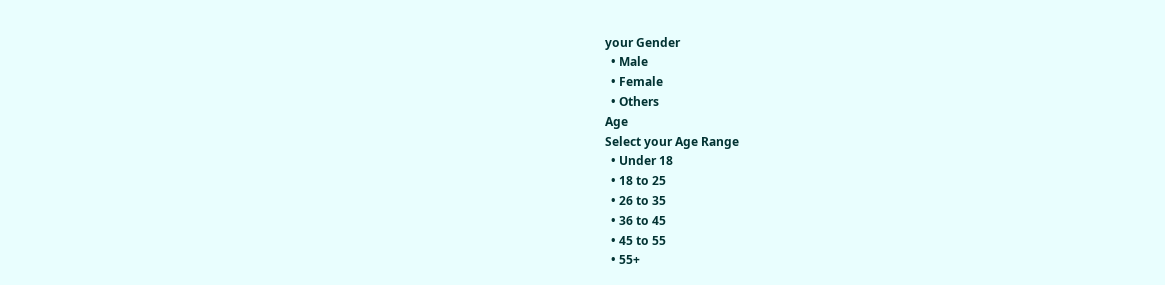your Gender
  • Male
  • Female
  • Others
Age
Select your Age Range
  • Under 18
  • 18 to 25
  • 26 to 35
  • 36 to 45
  • 45 to 55
  • 55+